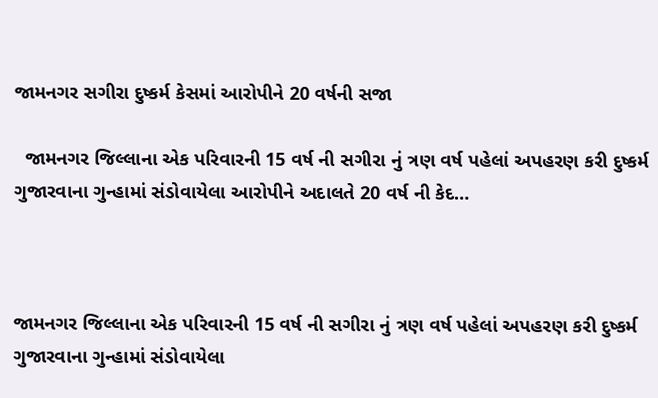જામનગર સગીરા દુષ્કર્મ કેસમાં આરોપીને 20 વર્ષની સજા

  જામનગર જિલ્લાના એક પરિવારની 15 વર્ષ ની સગીરા નું ત્રણ વર્ષ પહેલાં અપહરણ કરી દુષ્કર્મ ગુજારવાના ગુન્હામાં સંડોવાયેલા આરોપીને અદાલતે 20 વર્ષ ની કેદ…



જામનગર જિલ્લાના એક પરિવારની 15 વર્ષ ની સગીરા નું ત્રણ વર્ષ પહેલાં અપહરણ કરી દુષ્કર્મ ગુજારવાના ગુન્હામાં સંડોવાયેલા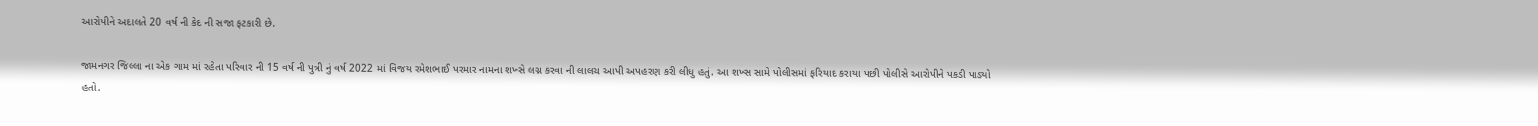આરોપીને અદાલતે 20 વર્ષ ની કેદ ની સજા ફટકારી છે.

જામનગર જિલ્લા ના એક ગામ માં રહેતા પરિવાર ની 15 વર્ષ ની પુત્રી નું વર્ષ 2022 માં વિજય રમેશભાઈ પરમાર નામના શખ્સે લગ્ન કરવા ની લાલચ આપી અપહરણ કરી લીધુ હતું. આ શખ્સ સામે પોલીસમાં ફરિયાદ કરાયા પછી પોલીસે આરોપીને પકડી પાડ્યો હતો.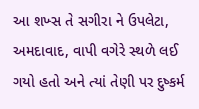આ શખ્સ તે સગીરા ને ઉપલેટા, અમદાવાદ, વાપી વગેરે સ્થળે લઈ ગયો હતો અને ત્યાં તેણી પર દુષ્કર્મ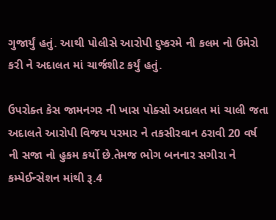ગુજાર્યું હતું. આથી પોલીસે આરોપી દુષ્કરમે ની કલમ નો ઉમેરો કરી ને અદાલત માં ચાર્જશીટ કર્યું હતું.

ઉપરોક્ત કેસ જામનગર ની ખાસ પોક્સો અદાલત માં ચાલી જતા અદાલતે આરોપી વિજય પરમાર ને તકસીરવાન ઠરાવી 20 વર્ષ ની સજા નો હુકમ કર્યો છે.તેમજ ભોગ બનનાર સગીરા ને કમ્પેઈન્સેશન માંથી રૂ.4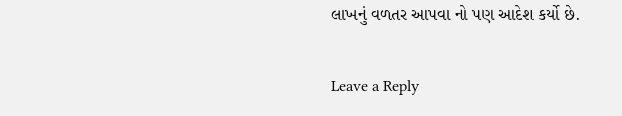લાખનું વળતર આપવા નો પણ આદેશ કર્યો છે.

Leave a Reply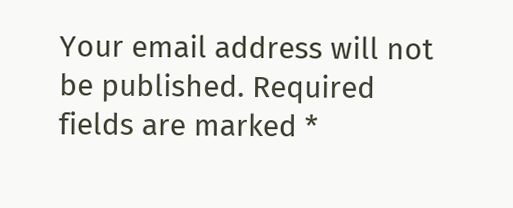Your email address will not be published. Required fields are marked *